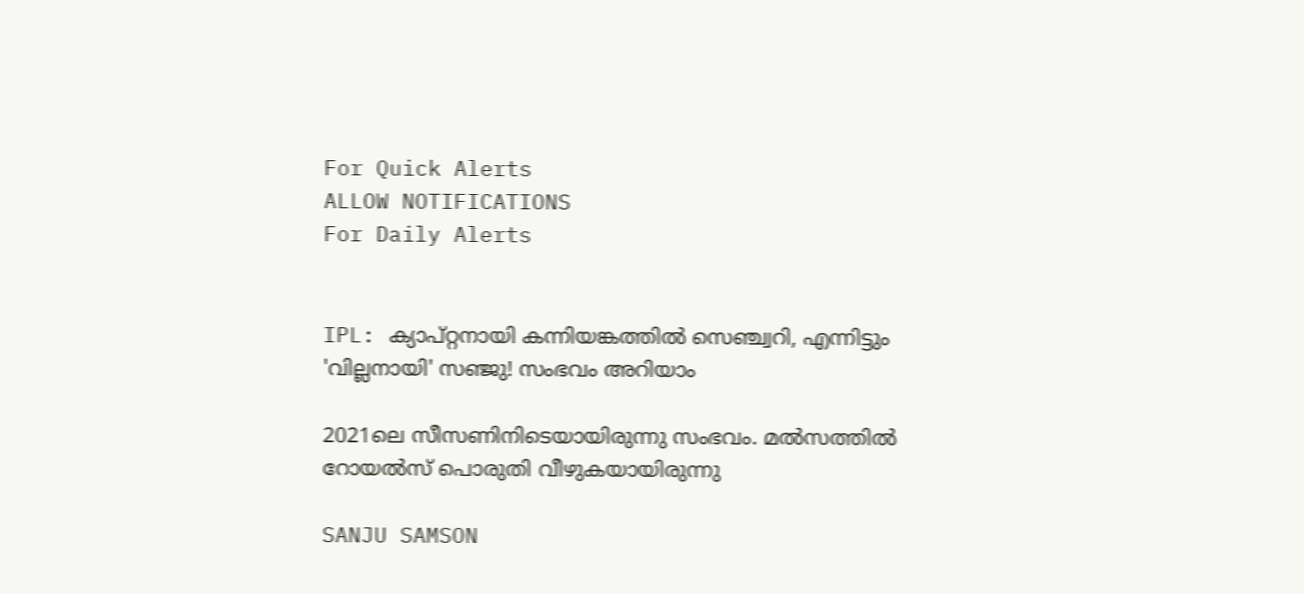For Quick Alerts
ALLOW NOTIFICATIONS
For Daily Alerts


IPL: ക്യാപ്റ്റനായി കന്നിയങ്കത്തില്‍ സെഞ്ച്വറി, എന്നിട്ടും 'വില്ലനായി' സഞ്ജു! സംഭവം അറിയാം

2021ലെ സീസണിനിടെയായിരുന്നു സംഭവം. മല്‍സത്തില്‍ റോയല്‍സ് പൊരുതി വീഴുകയായിരുന്നു

SANJU SAMSON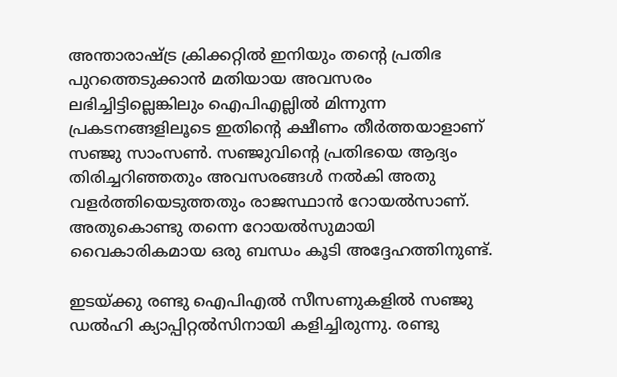അന്താരാഷ്ട്ര ക്രിക്കറ്റില്‍ ഇനിയും തന്റെ പ്രതിഭ പുറത്തെടുക്കാന്‍ മതിയായ അവസരം ലഭിച്ചിട്ടില്ലെങ്കിലും ഐപിഎല്ലില്‍ മിന്നുന്ന പ്രകടനങ്ങളിലൂടെ ഇതിന്റെ ക്ഷീണം തീര്‍ത്തയാളാണ് സഞ്ജു സാംസണ്‍. സഞ്ജുവിന്റെ പ്രതിഭയെ ആദ്യം തിരിച്ചറിഞ്ഞതും അവസരങ്ങള്‍ നല്‍കി അതു വളര്‍ത്തിയെടുത്തതും രാജസ്ഥാന്‍ റോയല്‍സാണ്. അതുകൊണ്ടു തന്നെ റോയല്‍സുമായി വൈകാരികമായ ഒരു ബന്ധം കൂടി അദ്ദേഹത്തിനുണ്ട്.

ഇടയ്ക്കു രണ്ടു ഐപിഎല്‍ സീസണുകളില്‍ സഞ്ജു ഡല്‍ഹി ക്യാപ്പിറ്റല്‍സിനായി കളിച്ചിരുന്നു. രണ്ടു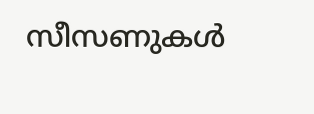സീസണുകള്‍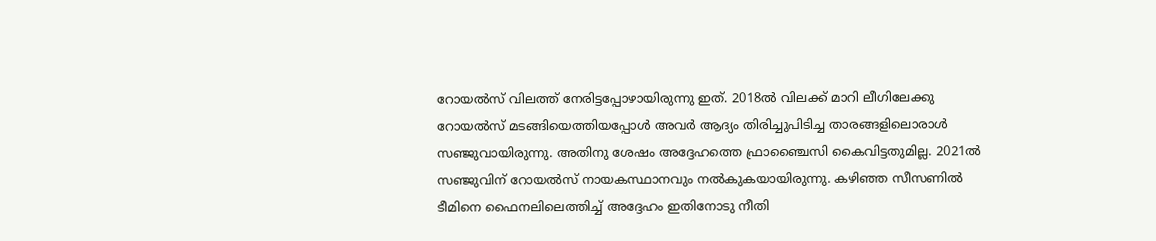റോയല്‍സ് വിലത്ത് നേരിട്ടപ്പോഴായിരുന്നു ഇത്. 2018ല്‍ വിലക്ക് മാറി ലീഗിലേക്കു റോയല്‍സ് മടങ്ങിയെത്തിയപ്പോള്‍ അവര്‍ ആദ്യം തിരിച്ചുപിടിച്ച താരങ്ങളിലൊരാള്‍ സഞ്ജുവായിരുന്നു. അതിനു ശേഷം അദ്ദേഹത്തെ ഫ്രാഞ്ചൈസി കൈവിട്ടതുമില്ല. 2021ല്‍ സഞ്ജുവിന് റോയല്‍സ് നായകസ്ഥാനവും നല്‍കുകയായിരുന്നു. കഴിഞ്ഞ സീസണില്‍ ടീമിനെ ഫൈനലിലെത്തിച്ച് അദ്ദേഹം ഇതിനോടു നീതി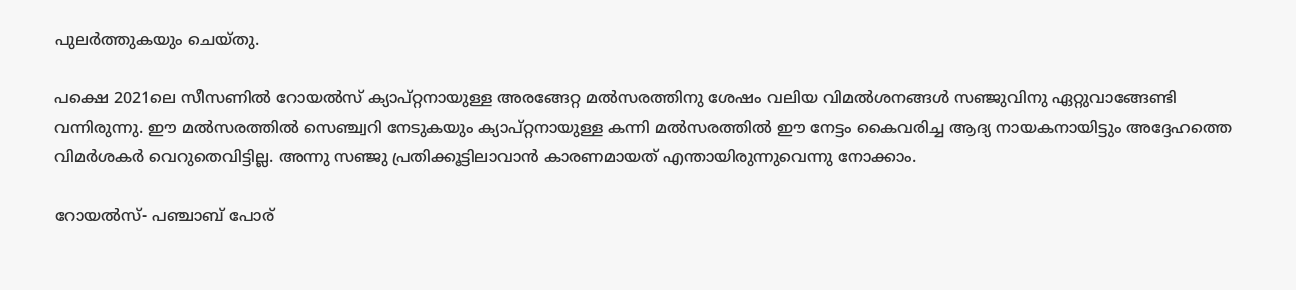പുലര്‍ത്തുകയും ചെയ്തു.

പക്ഷെ 2021ലെ സീസണില്‍ റോയല്‍സ് ക്യാപ്റ്റനായുള്ള അരങ്ങേറ്റ മല്‍സരത്തിനു ശേഷം വലിയ വിമല്‍ശനങ്ങള്‍ സഞ്ജുവിനു ഏറ്റുവാങ്ങേണ്ടി വന്നിരുന്നു. ഈ മല്‍സരത്തില്‍ സെഞ്ച്വറി നേടുകയും ക്യാപ്റ്റനായുള്ള കന്നി മല്‍സരത്തില്‍ ഈ നേട്ടം കൈവരിച്ച ആദ്യ നായകനായിട്ടും അദ്ദേഹത്തെ വിമര്‍ശകര്‍ വെറുതെവിട്ടില്ല. അന്നു സഞ്ജു പ്രതിക്കൂട്ടിലാവാന്‍ കാരണമായത് എന്തായിരുന്നുവെന്നു നോക്കാം.

റോയല്‍സ്- പഞ്ചാബ് പോര്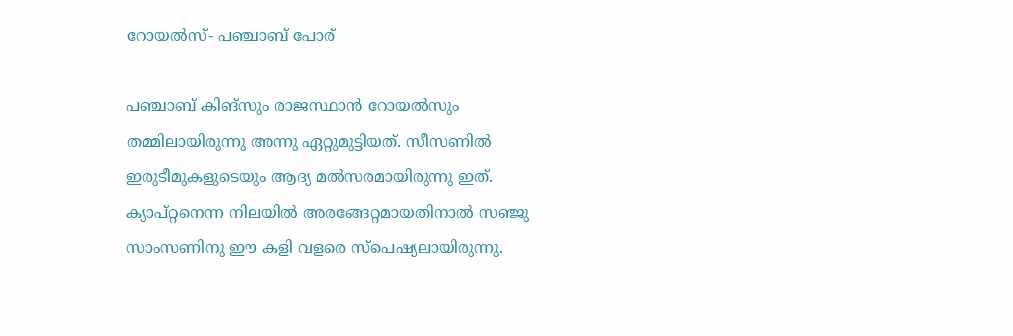റോയല്‍സ്- പഞ്ചാബ് പോര്

പഞ്ചാബ് കിങ്‌സും രാജസ്ഥാന്‍ റോയല്‍സും തമ്മിലായിരുന്നു അന്നു ഏറ്റുമുട്ടിയത്. സീസണില്‍ ഇരുടീമുകളുടെയും ആദ്യ മല്‍സരമായിരുന്നു ഇത്. ക്യാപ്റ്റനെന്ന നിലയില്‍ അരങ്ങേറ്റമായതിനാല്‍ സഞ്ജു സാംസണിനു ഈ കളി വളരെ സ്‌പെഷ്യലായിരുന്നു.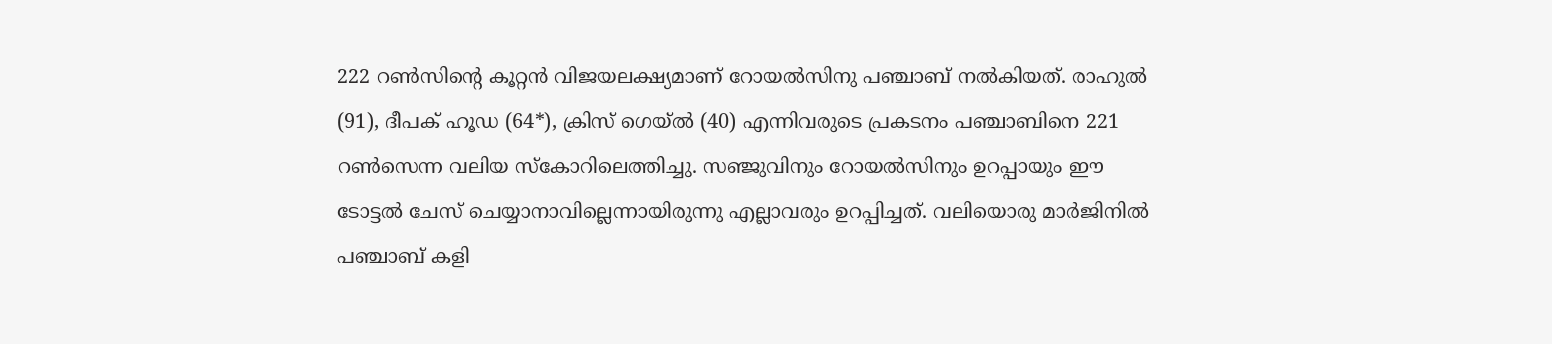222 റണ്‍സിന്റെ കൂറ്റന്‍ വിജയലക്ഷ്യമാണ് റോയല്‍സിനു പഞ്ചാബ് നല്‍കിയത്. രാഹുല്‍ (91), ദീപക് ഹൂഡ (64*), ക്രിസ് ഗെയ്ല്‍ (40) എന്നിവരുടെ പ്രകടനം പഞ്ചാബിനെ 221 റണ്‍സെന്ന വലിയ സ്‌കോറിലെത്തിച്ചു. സഞ്ജുവിനും റോയല്‍സിനും ഉറപ്പായും ഈ ടോട്ടല്‍ ചേസ് ചെയ്യാനാവില്ലെന്നായിരുന്നു എല്ലാവരും ഉറപ്പിച്ചത്. വലിയൊരു മാര്‍ജിനില്‍ പഞ്ചാബ് കളി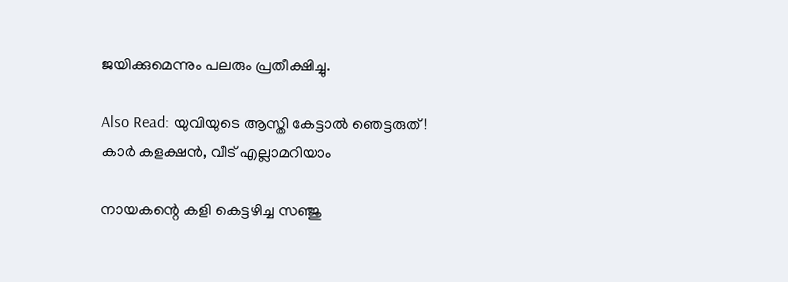ജയിക്കുമെന്നും പലരും പ്രതീക്ഷിച്ചു.

Also Read: യുവിയുടെ ആസ്തി കേട്ടാല്‍ ഞെട്ടരുത്! കാര്‍ കളക്ഷന്‍, വീട് എല്ലാമറിയാം

നായകന്റെ കളി കെട്ടഴിച്ച സഞ്ജു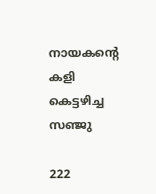നായകന്റെ കളി കെട്ടഴിച്ച സഞ്ജു

222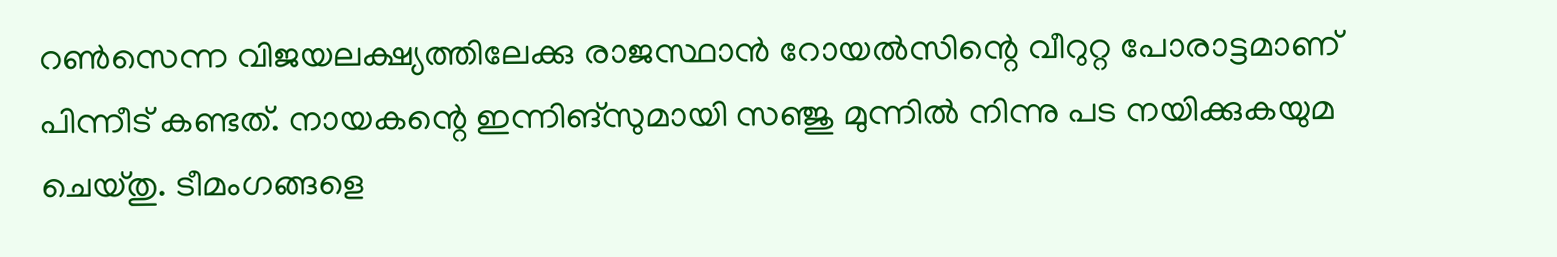റണ്‍സെന്ന വിജയലക്ഷ്യത്തിലേക്കു രാജസ്ഥാന്‍ റോയല്‍സിന്റെ വീറുറ്റ പോരാട്ടമാണ് പിന്നീട് കണ്ടത്. നായകന്റെ ഇന്നിങ്‌സുമായി സഞ്ജു മുന്നില്‍ നിന്നു പട നയിക്കുകയുമ ചെയ്തു. ടീമംഗങ്ങളെ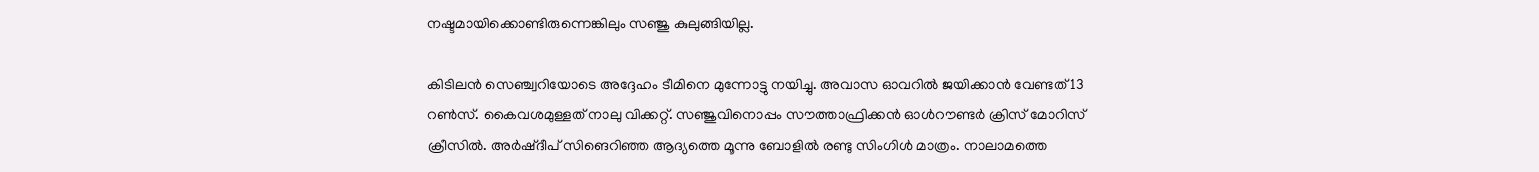നഷ്ടമായിക്കൊണ്ടിരുന്നെങ്കിലും സഞ്ജു കുലുങ്ങിയില്ല.

കിടിലന്‍ സെഞ്ച്വറിയോടെ അദ്ദേഹം ടീമിനെ മുന്നോട്ടു നയിച്ചു. അവാസ ഓവറില്‍ ജയിക്കാന്‍ വേണ്ടത് 13 റണ്‍സ്. കൈവശമുള്ളത് നാലു വിക്കറ്റ്. സഞ്ജുവിനൊപ്പം സൗത്താഫ്രിക്കന്‍ ഓള്‍റൗണ്ടര്‍ ക്രിസ് മോറിസ് ക്രീസില്‍. അര്‍ഷ്ദീപ് സിങെറിഞ്ഞ ആദ്യത്തെ മൂന്നു ബോളില്‍ രണ്ടു സിംഗിള്‍ മാത്രം. നാലാമത്തെ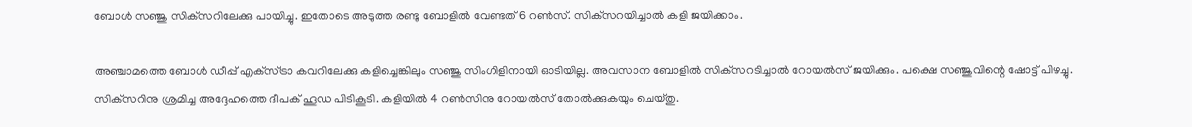ബോള്‍ സഞ്ജു സിക്‌സറിലേക്കു പായിച്ചു. ഇതോടെ അടുത്ത രണ്ടു ബോളില്‍ വേണ്ടത് 6 റണ്‍സ്. സിക്‌സറയിച്ചാല്‍ കളി ജയിക്കാം.

അഞ്ചാമത്തെ ബോള്‍ ഡീപ്പ് എക്‌സ്ട്രാ കവറിലേക്കു കളിച്ചെങ്കിലും സഞ്ജു സിംഗിളിനായി ഓടിയില്ല. അവസാന ബോളില്‍ സിക്‌സറടിച്ചാല്‍ റോയല്‍സ് ജയിക്കും. പക്ഷെ സഞ്ജുവിന്റെ ഷോട്ട് പിഴച്ചു. സിക്‌സറിനു ശ്രമിച്ച അദ്ദേഹത്തെ ദീപക് ഹൂഡ പിടികൂടി. കളിയില്‍ 4 റണ്‍സിനു റോയല്‍സ് തോല്‍ക്കുകയും ചെയ്തു.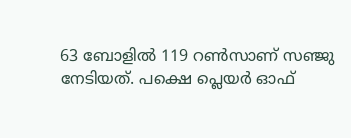63 ബോളില്‍ 119 റണ്‍സാണ് സഞ്ജു നേടിയത്. പക്ഷെ പ്ലെയര്‍ ഓഫ്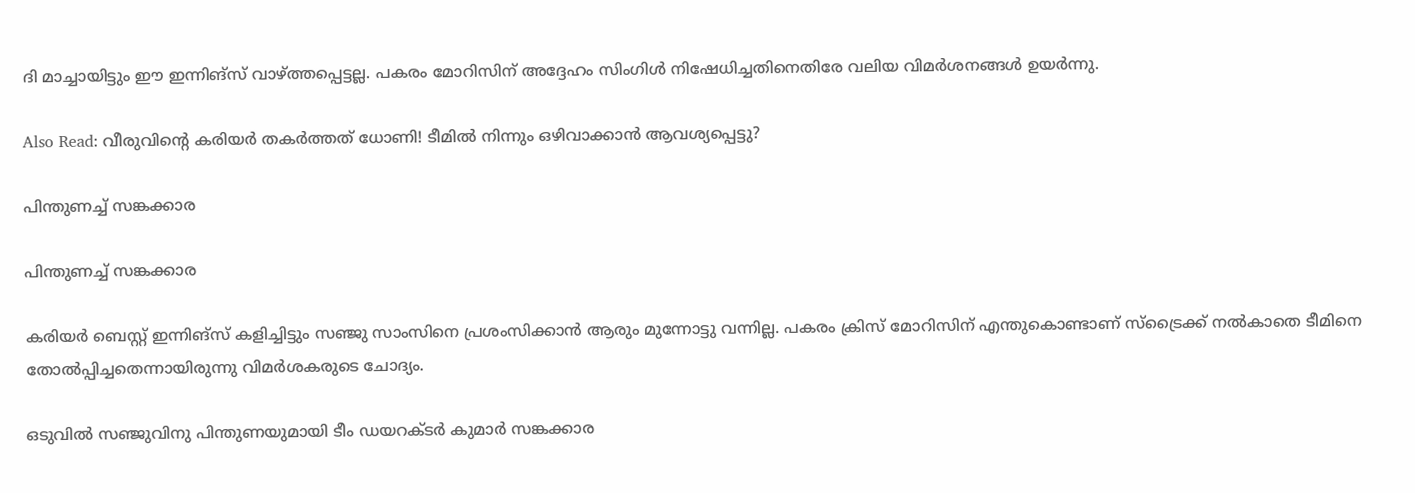ദി മാച്ചായിട്ടും ഈ ഇന്നിങ്‌സ് വാഴ്ത്തപ്പെട്ടല്ല. പകരം മോറിസിന് അദ്ദേഹം സിംഗിള്‍ നിഷേധിച്ചതിനെതിരേ വലിയ വിമര്‍ശനങ്ങള്‍ ഉയര്‍ന്നു.

Also Read: വീരുവിന്റെ കരിയര്‍ തകര്‍ത്തത് ധോണി! ടീമില്‍ നിന്നും ഒഴിവാക്കാന്‍ ആവശ്യപ്പെട്ടു?

പിന്തുണച്ച് സങ്കക്കാര

പിന്തുണച്ച് സങ്കക്കാര

കരിയര്‍ ബെസ്റ്റ് ഇന്നിങ്‌സ് കളിച്ചിട്ടും സഞ്ജു സാംസിനെ പ്രശംസിക്കാന്‍ ആരും മുന്നോട്ടു വന്നില്ല. പകരം ക്രിസ് മോറിസിന് എന്തുകൊണ്ടാണ് സ്‌ട്രൈക്ക് നല്‍കാതെ ടീമിനെ തോല്‍പ്പിച്ചതെന്നായിരുന്നു വിമര്‍ശകരുടെ ചോദ്യം.

ഒടുവില്‍ സഞ്ജുവിനു പിന്തുണയുമായി ടീം ഡയറക്ടര്‍ കുമാര്‍ സങ്കക്കാര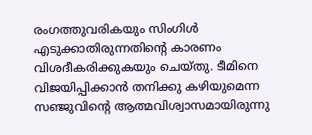രംഗത്തുവരികയും സിംഗിള്‍ എടുക്കാതിരുന്നതിന്റെ കാരണം വിശദീകരിക്കുകയും ചെയ്തു. ടീമിനെ വിജയിപ്പിക്കാന്‍ തനിക്കു കഴിയുമെന്ന സഞ്ജുവിന്റെ ആത്മവിശ്വാസമായിരുന്നു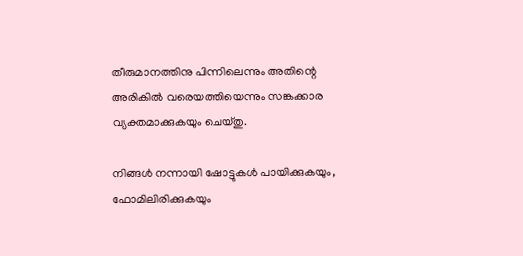തീരുമാനത്തിനു പിന്നിലെന്നും അതിന്റെ അരികില്‍ വരെയത്തിയെന്നും സങ്കക്കാര വ്യക്തമാക്കുകയും ചെയ്തു.

നിങ്ങള്‍ നന്നായി ഷോട്ടുകള്‍ പായിക്കുകയും, ഫോമിലിരിക്കുകയും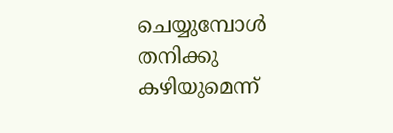ചെയ്യുമ്പോള്‍ തനിക്കു കഴിയുമെന്ന്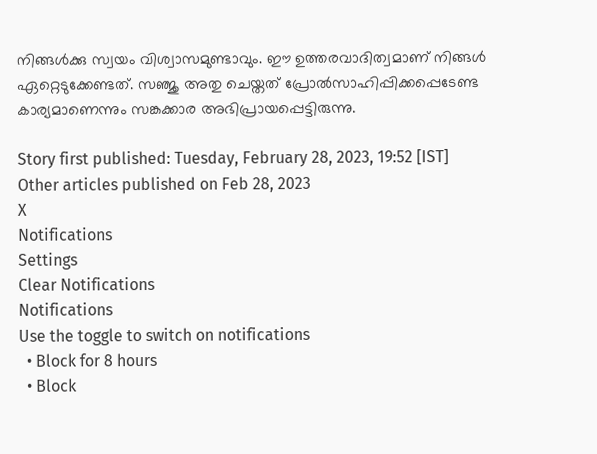നിങ്ങള്‍ക്കു സ്വയം വിശ്വാസമുണ്ടാവും. ഈ ഉത്തരവാദിത്വമാണ് നിങ്ങള്‍ ഏറ്റെടുക്കേണ്ടത്. സഞ്ജു അതു ചെയ്തത് പ്രോല്‍സാഹിപ്പിക്കപ്പെടേണ്ട കാര്യമാണെന്നും സങ്കക്കാര അഭിപ്രായപ്പെട്ടിരുന്നു.

Story first published: Tuesday, February 28, 2023, 19:52 [IST]
Other articles published on Feb 28, 2023
X
Notifications
Settings
Clear Notifications
Notifications
Use the toggle to switch on notifications
  • Block for 8 hours
  • Block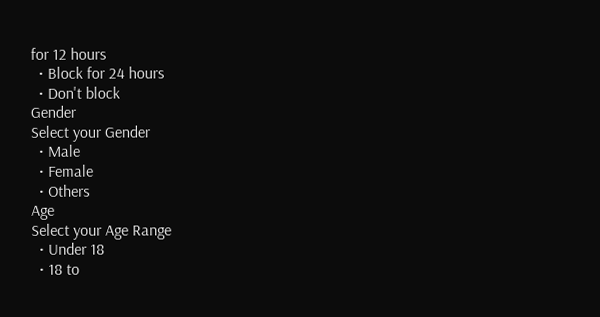for 12 hours
  • Block for 24 hours
  • Don't block
Gender
Select your Gender
  • Male
  • Female
  • Others
Age
Select your Age Range
  • Under 18
  • 18 to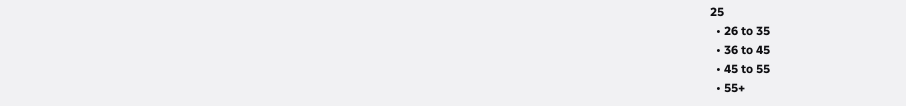25
  • 26 to 35
  • 36 to 45
  • 45 to 55
  • 55+